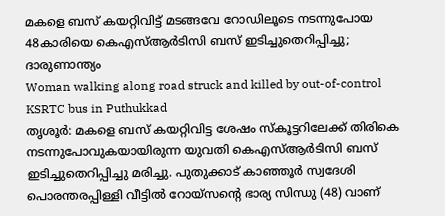മകളെ ബസ് കയറ്റിവിട്ട് മടങ്ങവേ റോഡിലൂടെ നടന്നുപോയ 48കാരിയെ കെഎസ്ആർടിസി ബസ് ഇടിച്ചുതെറിപ്പിച്ചു; ദാരുണാന്ത്യം
Woman walking along road struck and killed by out-of-control KSRTC bus in Puthukkad
തൃശൂർ: മകളെ ബസ് കയറ്റിവിട്ട ശേഷം സ്കൂട്ടറിലേക്ക് തിരികെ നടന്നുപോവുകയായിരുന്ന യുവതി കെഎസ്ആർടിസി ബസ് ഇടിച്ചുതെറിപ്പിച്ചു മരിച്ചു. പുതുക്കാട് കാഞ്ഞൂർ സ്വദേശി പൊരന്തരപ്പിള്ളി വീട്ടിൽ റോയ്സന്റെ ഭാര്യ സിന്ധു (48) വാണ്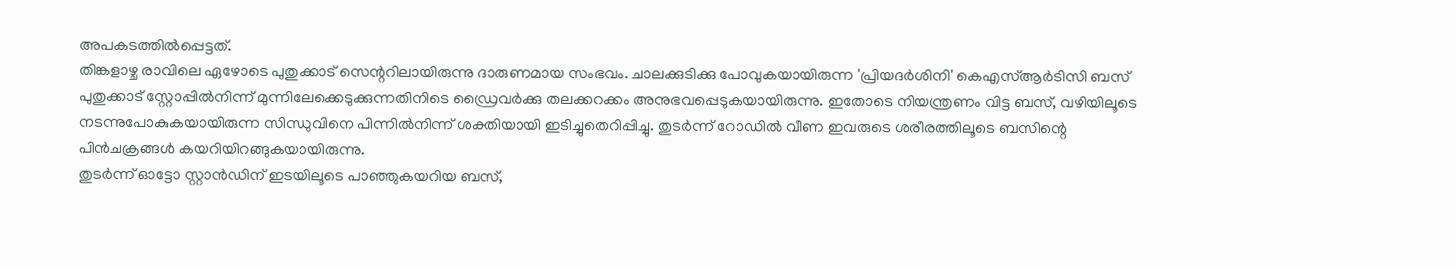അപകടത്തിൽപ്പെട്ടത്.
തിങ്കളാഴ്ച രാവിലെ ഏഴോടെ പുതുക്കാട് സെന്ററിലായിരുന്നു ദാരുണമായ സംഭവം. ചാലക്കുടിക്കു പോവുകയായിരുന്ന 'പ്രിയദർശിനി' കെഎസ്ആർടിസി ബസ് പുതുക്കാട് സ്റ്റോപ്പിൽനിന്ന് മുന്നിലേക്കെടുക്കുന്നതിനിടെ ഡ്രൈവർക്കു തലക്കറക്കം അനുഭവപ്പെടുകയായിരുന്നു. ഇതോടെ നിയന്ത്രണം വിട്ട ബസ്, വഴിയിലൂടെ നടന്നുപോകുകയായിരുന്ന സിന്ധുവിനെ പിന്നിൽനിന്ന് ശക്തിയായി ഇടിച്ചുതെറിപ്പിച്ചു. തുടർന്ന് റോഡിൽ വീണ ഇവരുടെ ശരീരത്തിലൂടെ ബസിന്റെ പിൻചക്രങ്ങൾ കയറിയിറങ്ങുകയായിരുന്നു.
തുടർന്ന് ഓട്ടോ സ്റ്റാൻഡിന് ഇടയിലൂടെ പാഞ്ഞുകയറിയ ബസ്,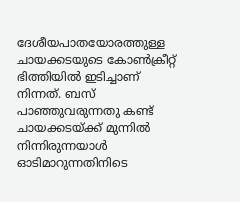ദേശീയപാതയോരത്തുള്ള ചായക്കടയുടെ കോൺക്രീറ്റ് ഭിത്തിയിൽ ഇടിച്ചാണ് നിന്നത്. ബസ് പാഞ്ഞുവരുന്നതു കണ്ട് ചായക്കടയ്ക്ക് മുന്നിൽ നിന്നിരുന്നയാൾ ഓടിമാറുന്നതിനിടെ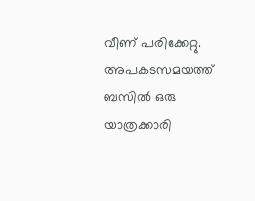വീണ് പരിക്കേറ്റു. അപകടസമയത്ത് ബസിൽ ഒരു യാത്രക്കാരി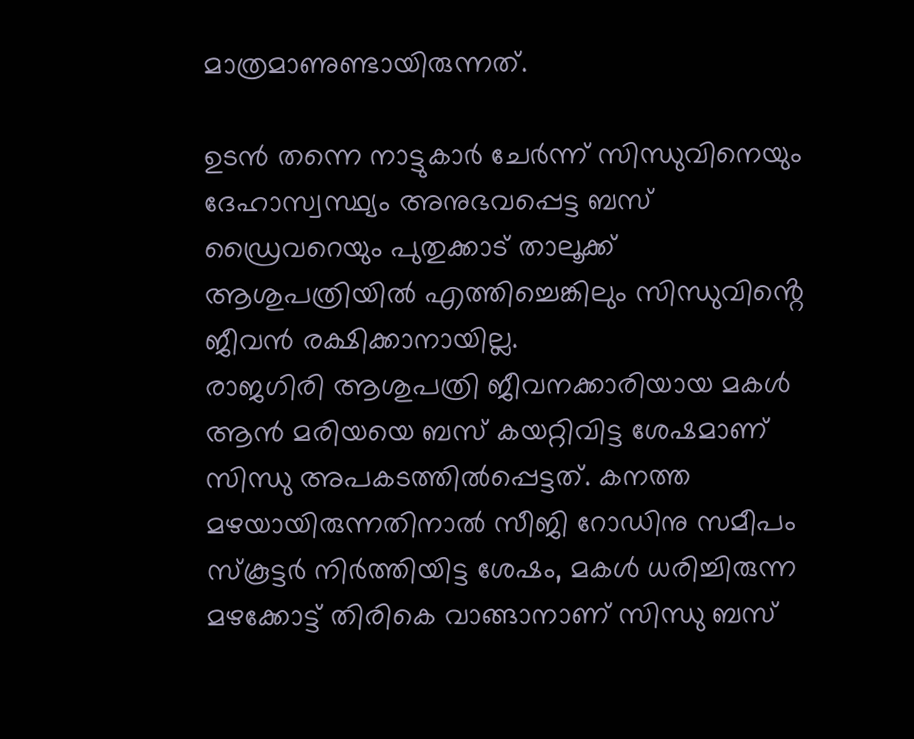മാത്രമാണുണ്ടായിരുന്നത്.

ഉടൻ തന്നെ നാട്ടുകാർ ചേർന്ന് സിന്ധുവിനെയും ദേഹാസ്വസ്ഥ്യം അനുഭവപ്പെട്ട ബസ് ഡ്രൈവറെയും പുതുക്കാട് താലൂക്ക് ആശുപത്രിയിൽ എത്തിച്ചെങ്കിലും സിന്ധുവിൻ്റെ ജീവൻ രക്ഷിക്കാനായില്ല.
രാജഗിരി ആശുപത്രി ജീവനക്കാരിയായ മകൾ ആൻ മരിയയെ ബസ് കയറ്റിവിട്ട ശേഷമാണ് സിന്ധു അപകടത്തിൽപ്പെട്ടത്. കനത്ത മഴയായിരുന്നതിനാൽ സീജി റോഡിനു സമീപം സ്കൂട്ടർ നിർത്തിയിട്ട ശേഷം, മകൾ ധരിച്ചിരുന്ന മഴക്കോട്ട് തിരികെ വാങ്ങാനാണ് സിന്ധു ബസ്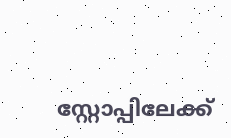സ്റ്റോപ്പിലേക്ക്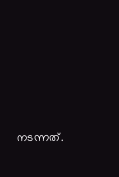നടന്നത്.